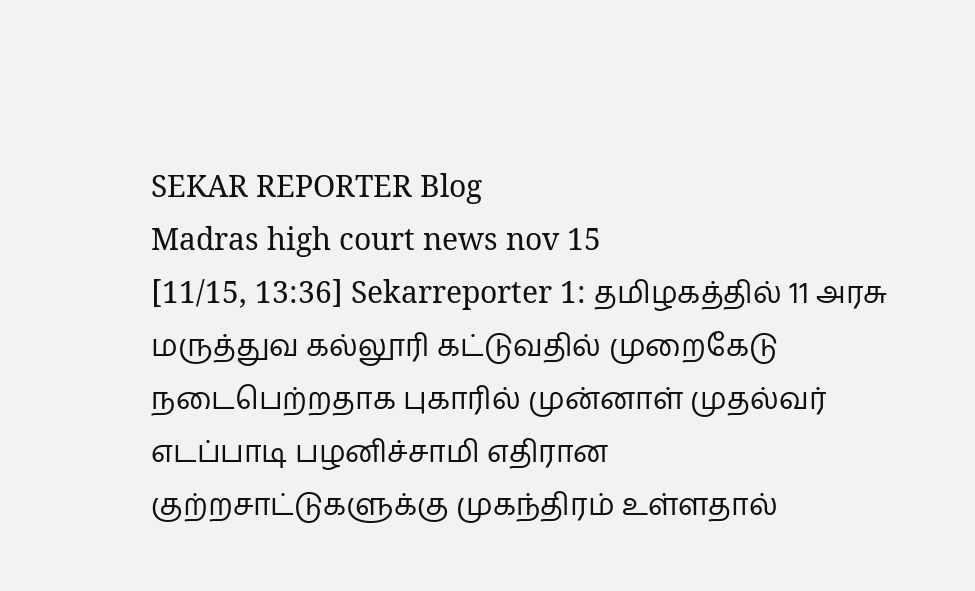SEKAR REPORTER Blog
Madras high court news nov 15
[11/15, 13:36] Sekarreporter 1: தமிழகத்தில் 11 அரசு மருத்துவ கல்லூரி கட்டுவதில் முறைகேடு நடைபெற்றதாக புகாரில் முன்னாள் முதல்வர் எடப்பாடி பழனிச்சாமி எதிரான குற்றசாட்டுகளுக்கு முகந்திரம் உள்ளதால்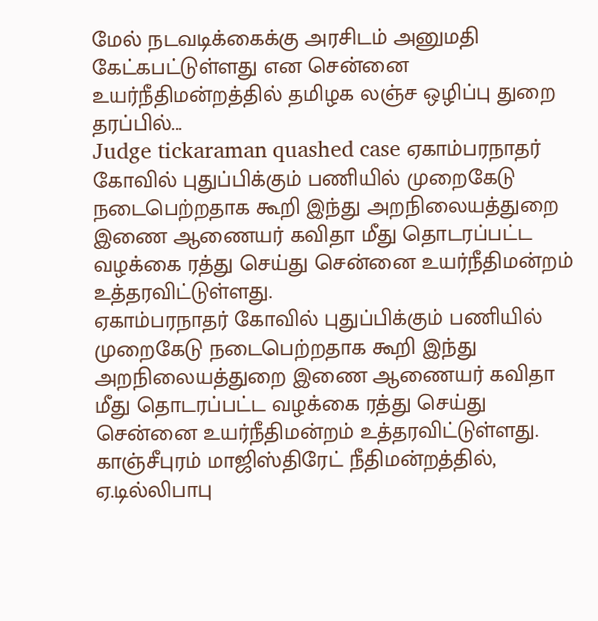மேல் நடவடிக்கைக்கு அரசிடம் அனுமதி கேட்கபட்டுள்ளது என சென்னை உயர்நீதிமன்றத்தில் தமிழக லஞ்ச ஒழிப்பு துறை தரப்பில்...
Judge tickaraman quashed case ஏகாம்பரநாதர் கோவில் புதுப்பிக்கும் பணியில் முறைகேடு நடைபெற்றதாக கூறி இந்து அறநிலையத்துறை இணை ஆணையர் கவிதா மீது தொடரப்பட்ட வழக்கை ரத்து செய்து சென்னை உயர்நீதிமன்றம் உத்தரவிட்டுள்ளது.
ஏகாம்பரநாதர் கோவில் புதுப்பிக்கும் பணியில் முறைகேடு நடைபெற்றதாக கூறி இந்து அறநிலையத்துறை இணை ஆணையர் கவிதா மீது தொடரப்பட்ட வழக்கை ரத்து செய்து சென்னை உயர்நீதிமன்றம் உத்தரவிட்டுள்ளது. காஞ்சீபுரம் மாஜிஸ்திரேட் நீதிமன்றத்தில், ஏ.டில்லிபாபு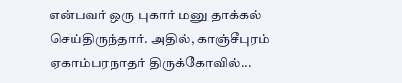என்பவர் ஒரு புகார் மனு தாக்கல் செய்திருந்தார். அதில், காஞ்சீபுரம் ஏகாம்பரநாதர் திருக்கோவில்...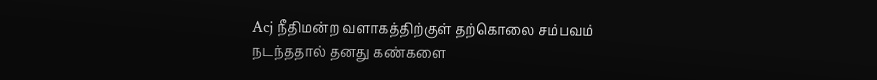Acj நீதிமன்ற வளாகத்திற்குள் தற்கொலை சம்பவம் நடந்ததால் தனது கண்களை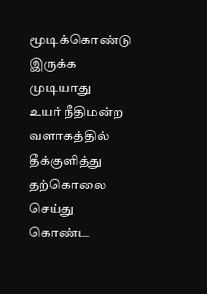மூடிக்கொண்டு இருக்க முடியாது
உயர் நீதிமன்ற வளாகத்தில் தீக்குளித்து தற்கொலை செய்து கொண்ட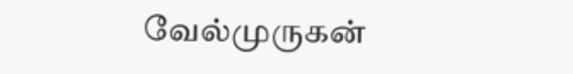வேல்முருகன்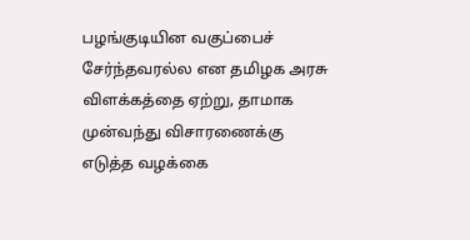பழங்குடியின வகுப்பைச் சேர்ந்தவரல்ல என தமிழக அரசு விளக்கத்தை ஏற்று, தாமாக முன்வந்து விசாரணைக்கு எடுத்த வழக்கை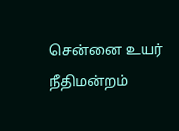சென்னை உயர் நீதிமன்றம்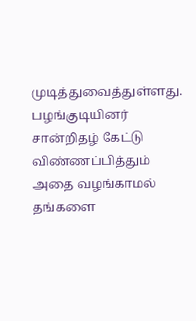முடித்துவைத்துள்ளது. பழங்குடியினர் சான்றிதழ் கேட்டு விண்ணப்பித்தும் அதை வழங்காமல் தங்களை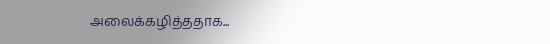அலைக்கழித்ததாக...